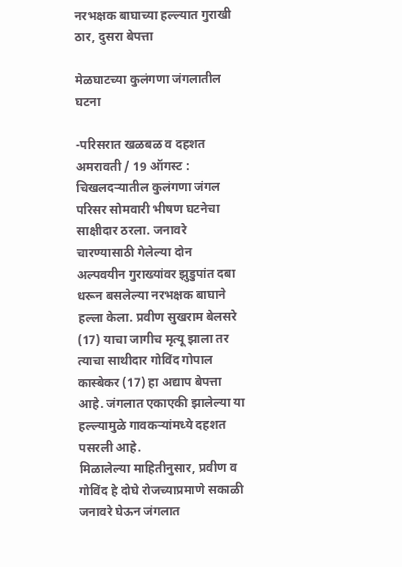नरभक्षक बाघाच्या हल्ल्यात गुराखी ठार, दुसरा बेपत्ता

मेळघाटच्या कुलंगणा जंगलातील घटना

-परिसरात खळबळ व दहशत
अमरावती / 19 ऑगस्ट : चिखलदर्‍यातील कुलंगणा जंगल परिसर सोमवारी भीषण घटनेचा साक्षीदार ठरला. जनावरे चारण्यासाठी गेलेल्या दोन अल्पवयीन गुराख्यांवर झुडुपांत दबा धरून बसलेल्या नरभक्षक बाघाने हल्ला केला. प्रवीण सुखराम बेलसरे (17) याचा जागीच मृत्यू झाला तर त्याचा साथीदार गोविंद गोपाल कास्बेकर (17) हा अद्याप बेपत्ता आहे. जंगलात एकाएकी झालेल्या या हल्ल्यामुळे गावकर्‍यांमध्ये दहशत पसरली आहे.
मिळालेल्या माहितीनुसार, प्रवीण व गोविंद हे दोघे रोजच्याप्रमाणे सकाळी जनावरे घेऊन जंगलात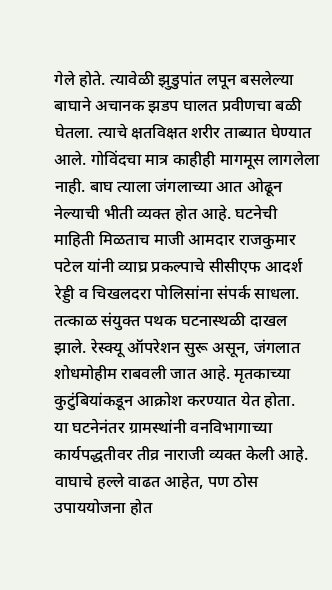गेले होते. त्यावेळी झुडुपांत लपून बसलेल्या बाघाने अचानक झडप घालत प्रवीणचा बळी घेतला. त्याचे क्षतविक्षत शरीर ताब्यात घेण्यात आले. गोविंदचा मात्र काहीही मागमूस लागलेला नाही. बाघ त्याला जंगलाच्या आत ओढून नेल्याची भीती व्यक्त होत आहे. घटनेची माहिती मिळताच माजी आमदार राजकुमार पटेल यांनी व्याघ्र प्रकल्पाचे सीसीएफ आदर्श रेड्डी व चिखलदरा पोलिसांना संपर्क साधला. तत्काळ संयुक्त पथक घटनास्थळी दाखल झाले. रेस्क्यू ऑपरेशन सुरू असून, जंगलात शोधमोहीम राबवली जात आहे. मृतकाच्या कुटुंबियांकडून आक्रोश करण्यात येत होता.
या घटनेनंतर ग्रामस्थांनी वनविभागाच्या कार्यपद्धतीवर तीव्र नाराजी व्यक्त केली आहे. वाघाचे हल्ले वाढत आहेत, पण ठोस उपाययोजना होत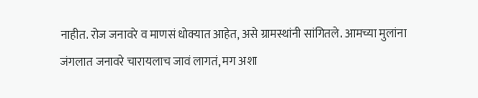नाहीत. रोज जनावरे व माणसं धोक्यात आहेत, असे ग्रामस्थांनी सांगितले. आमच्या मुलांना जंगलात जनावरे चारायलाच जावं लागतं, मग अशा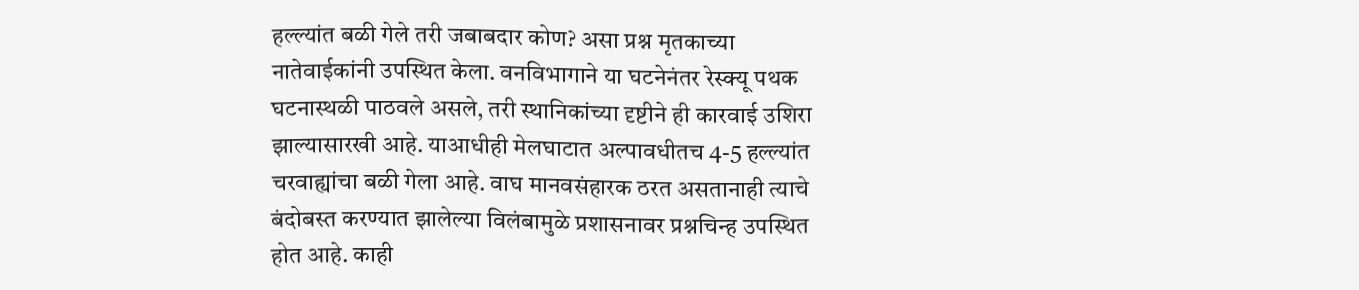हल्ल्यांत बळी गेले तरी जबाबदार कोण? असा प्रश्न मृतकाच्या नातेवाईकांनी उपस्थित केला. वनविभागाने या घटनेनंतर रेस्क्यू पथक घटनास्थळी पाठवले असले, तरी स्थानिकांच्या दृष्टीने ही कारवाई उशिरा झाल्यासारखी आहे. याआधीही मेलघाटात अल्पावधीतच 4-5 हल्ल्यांत चरवाह्यांचा बळी गेला आहे. वाघ मानवसंहारक ठरत असतानाही त्याचे बंदोबस्त करण्यात झालेल्या विलंबामुळे प्रशासनावर प्रश्नचिन्ह उपस्थित होत आहे. काही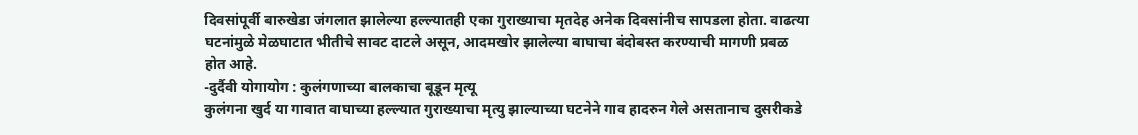दिवसांपूर्वी बारुखेडा जंगलात झालेल्या हल्ल्यातही एका गुराख्याचा मृतदेह अनेक दिवसांनीच सापडला होता. वाढत्या घटनांमुळे मेळघाटात भीतीचे सावट दाटले असून, आदमखोर झालेल्या बाघाचा बंदोबस्त करण्याची मागणी प्रबळ होत आहे.
-दुर्दैवी योगायोग : कुलंगणाच्या बालकाचा बूडून मृत्यू
कुलंगना खुर्द या गावात वाघाच्या हल्ल्यात गुराख्याचा मृत्यु झाल्याच्या घटनेने गाव हादरुन गेले असतानाच दुसरीकडे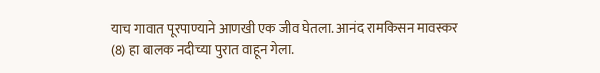याच गावात पूरपाण्याने आणखी एक जीव घेतला. आनंद रामकिसन मावस्कर (8) हा बालक नदीच्या पुरात वाहून गेला.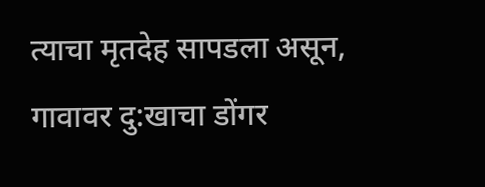त्याचा मृतदेह सापडला असून, गावावर दु:खाचा डोंगर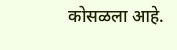कोसळला आहे.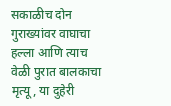सकाळीच दोन गुराख्यांवर वाघाचा हल्ला आणि त्याच वेळी पुरात बालकाचा मृत्यू, या दुहेरी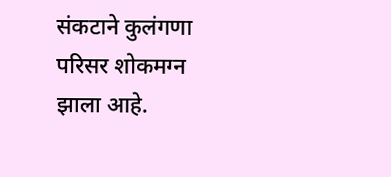संकटाने कुलंगणा परिसर शोकमग्न झाला आहे.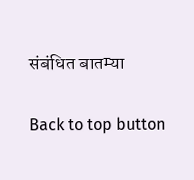संबंधित बातम्या

Back to top button